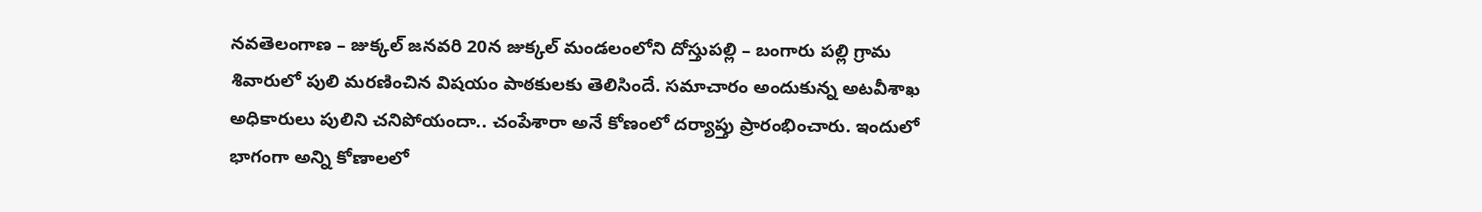నవతెలంగాణ – జుక్కల్ జనవరి 20న జుక్కల్ మండలంలోని దోస్తుపల్లి – బంగారు పల్లి గ్రామ శివారులో పులి మరణించిన విషయం పాఠకులకు తెలిసిందే. సమాచారం అందుకున్న అటవీశాఖ అధికారులు పులిని చనిపోయందా.. చంపేశారా అనే కోణంలో దర్యాప్తు ప్రారంభించారు. ఇందులో భాగంగా అన్ని కోణాలలో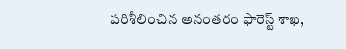పరిశీలించిన అనంతరం ఫారెస్ట్ శాఖ,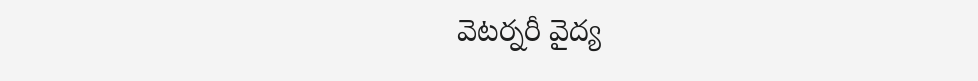వెటర్నరీ వైద్య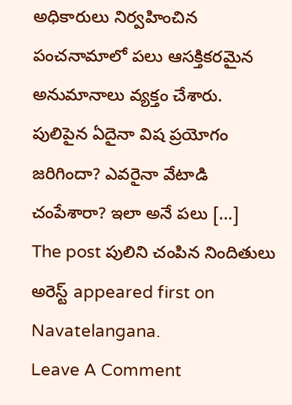అధికారులు నిర్వహించిన పంచనామాలో పలు ఆసక్తికరమైన అనుమానాలు వ్యక్తం చేశారు. పులిపైన ఏదైనా విష ప్రయోగం జరిగిందా? ఎవరైనా వేటాడి చంపేశారా? ఇలా అనే పలు […]
The post పులిని చంపిన నిందితులు అరెస్ట్ appeared first on Navatelangana.
Leave A Comment